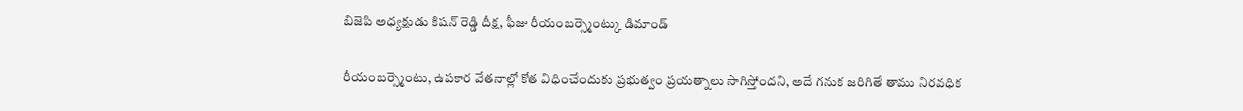బిజెపి అధ్యక్షుడు కిషన్ రెడ్డి దీక్ష, ఫీజు రీయంబర్స్మెంట్కు డిమాండ్

రీయంబర్స్మెంటు, ఉపకార వేతనాల్లో కోత విధించేందుకు ప్రభుత్వం ప్రయత్నాలు సాగిస్తోందని, అదే గనుక జరిగితే తాము నిరవధిక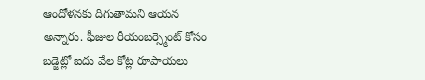ఆందోళనకు దిగుతామని ఆయన అన్నారు. ఫీజుల రీయంబర్స్మెంట్ కోసం బడ్జెట్లో ఐదు వేల కోట్ల రూపాయలు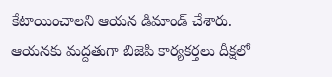కేటాయించాలని ఆయన డిమాండ్ చేశారు. ఆయనకు మద్దతుగా బిజెపి కార్యకర్తలు దీక్షలో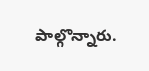పాల్గొన్నారు.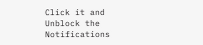Click it and Unblock the Notifications